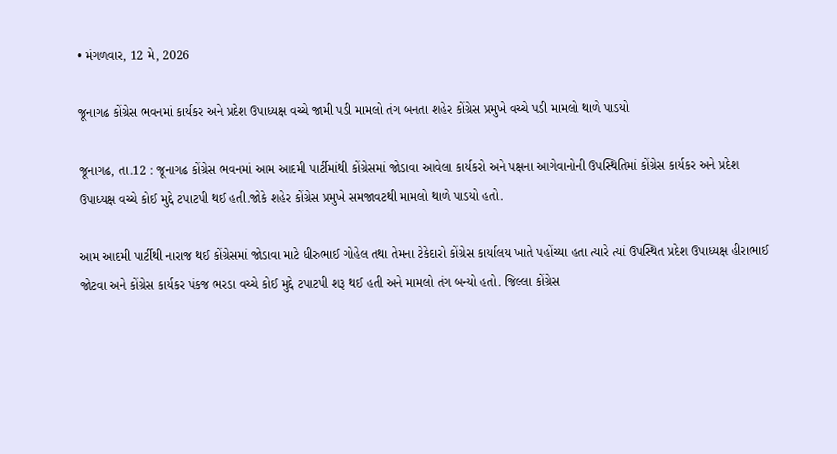• મંગળવાર, 12 મે, 2026

જૂનાગઢ કોંગ્રેસ ભવનમાં કાર્યકર અને પ્રદેશ ઉપાધ્યક્ષ વચ્ચે જામી પડી મામલો તંગ બનતા શહેર કોંગ્રેસ પ્રમુખે વચ્ચે પડી મામલો થાળે પાડયો

જૂનાગઢ, તા.12 : જૂનાગઢ કોંગ્રેસ ભવનમાં આમ આદમી પાર્ટીમાંથી કોંગ્રેસમાં જોડાવા આવેલા કાર્યકરો અને પક્ષના આગેવાનોની ઉપસ્થિતિમાં કોંગ્રેસ કાર્યકર અને પ્રદેશ ઉપાધ્યક્ષ વચ્ચે કોઈ મુદ્દે ટપાટપી થઈ હતી.જોકે શહેર કોંગ્રેસ પ્રમુખે સમજાવટથી મામલો થાળે પાડયો હતો.

આમ આદમી પાર્ટીથી નારાજ થઈ કોંગ્રેસમાં જોડાવા માટે ધીરુભાઈ ગોહેલ તથા તેમના ટેકેદારો કોંગ્રેસ કાર્યાલય ખાતે પહોંચ્યા હતા ત્યારે ત્યાં ઉપસ્થિત પ્રદેશ ઉપાધ્યક્ષ હીરાભાઈ જોટવા અને કોંગ્રેસ કાર્યકર પંકજ ભરડા વચ્ચે કોઈ મુદ્દે ટપાટપી શરૂ થઈ હતી અને મામલો તંગ બન્યો હતો. જિલ્લા કોંગ્રેસ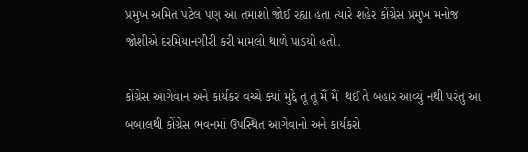પ્રમુખ અમિત પટેલ પણ આ તમાશો જોઈ રહ્યા હતા ત્યારે શહેર કોંગ્રેસ પ્રમુખ મનોજ જોશીએ દરમિયાનગીરી કરી મામલો થાળે પાડયો હતો.

કોંગ્રેસ આગેવાન અને કાર્યકર વચ્ચે ક્યાં મુદ્દે તૂ તૂ મૈં મૈં  થઈ તે બહાર આવ્યું નથી પરંતુ આ બબાલથી કોંગ્રેસ ભવનમાં ઉપસ્થિત આગેવાનો અને કાર્યકરો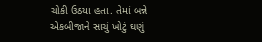ચોકી ઉઠયા હતા. તેમાં બન્ને એકબીજાને સાચું ખોટું ઘણું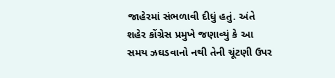જાહેરમાં સંભળાવી દીધું હતું. અંતે શહેર કોંગ્રેસ પ્રમુખે જણાવ્યું કે આ સમય ઝઘડવાનો નથી તેની ચૂંટણી ઉપર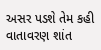અસર પડશે તેમ કહી વાતાવરણ શાંત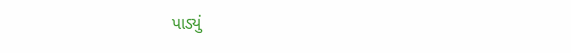પાડ્યું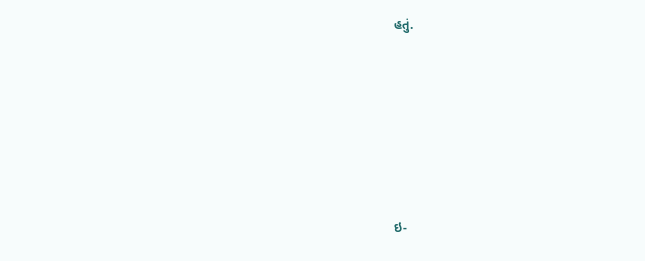હતું.







ઇ-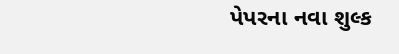પેપરના નવા શુલ્ક